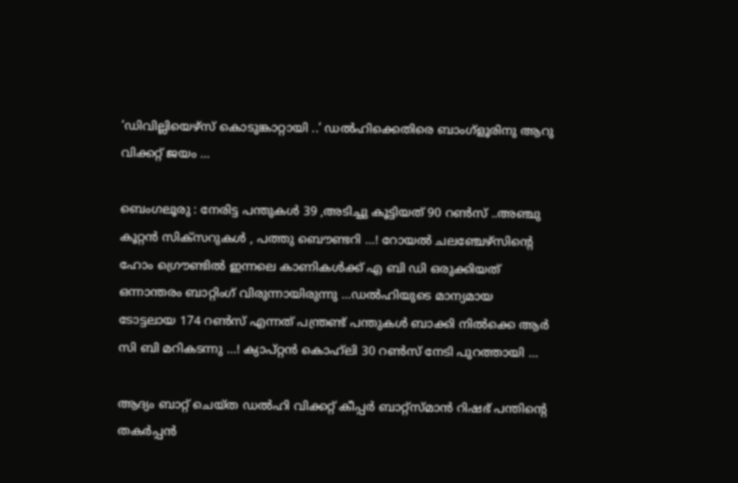‘ഡിവില്ലിയെഴ്സ് കൊടുങ്കാറ്റായി ..’ ഡല്‍ഹിക്കെതിരെ ബാംഗ്ളൂരിനു ആറു വിക്കറ്റ് ജയം …

ബെംഗലൂരു : നേരിട്ട പന്തുകള്‍ 39 ,അടിച്ചു കൂട്ടിയത് 90 റണ്‍സ് ..അഞ്ചു കൂറ്റന്‍ സിക്സറുകള്‍ , പത്തു ബൌണ്ടറി …! റോയല്‍ ചലഞ്ചേഴ്സിന്റെ ഹോം ഗ്രൌണ്ടില്‍ ഇന്നലെ കാണികള്‍ക്ക് എ ബി ഡി ഒരുക്കിയത് ഒന്നാന്തരം ബാറ്റിംഗ് വിരുന്നായിരുന്നു …ഡല്‍ഹിയുടെ മാന്യമായ ടോട്ടലായ 174 റണ്‍സ് എന്നത് പന്ത്രണ്ട് പന്തുകള്‍ ബാക്കി നില്‍ക്കെ ആര്‍ സി ബി മറികടന്നു …! ക്യാപ്റ്റന്‍ കൊഹ്‌ലി 30 റണ്‍സ് നേടി പുറത്തായി …

ആദ്യം ബാറ്റ് ചെയ്ത ഡല്‍ഹി വിക്കറ്റ് കീപ്പര്‍ ബാറ്റ്സ്മാന്‍ റിഷഭ് പന്തിന്റെ തകര്‍പ്പന്‍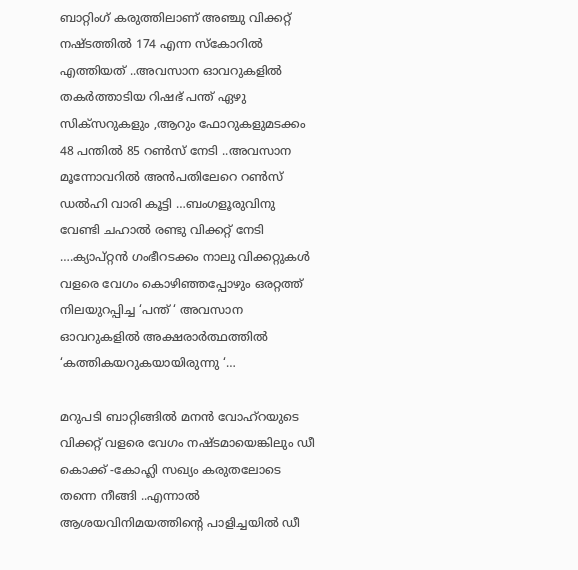ബാറ്റിംഗ് കരുത്തിലാണ് അഞ്ചു വിക്കറ്റ് നഷ്ടത്തില്‍ 174 എന്ന സ്കോറില്‍ എത്തിയത് ..അവസാന ഓവറുകളില്‍ തകര്‍ത്താടിയ റിഷഭ് പന്ത് ഏഴു സിക്സറുകളും ,ആറും ഫോറുകളുമടക്കം 48 പന്തില്‍ 85 റണ്‍സ് നേടി ..അവസാന മൂന്നോവറില്‍ അന്‍പതിലേറെ റണ്‍സ് ഡല്‍ഹി വാരി കൂട്ടി …ബംഗളൂരുവിനു വേണ്ടി ചഹാല്‍ രണ്ടു വിക്കറ്റ് നേടി ….ക്യാപ്റ്റന്‍ ഗംഭീറടക്കം നാലു വിക്കറ്റുകള്‍ വളരെ വേഗം കൊഴിഞ്ഞപ്പോഴും ഒരറ്റത്ത് നിലയുറപ്പിച്ച ‘പന്ത് ‘ അവസാന ഓവറുകളില്‍ അക്ഷരാര്‍ത്ഥത്തില്‍ ‘കത്തികയറുകയായിരുന്നു ‘…

മറുപടി ബാറ്റിങ്ങില്‍ മനന്‍ വോഹ്റയുടെ വിക്കറ്റ് വളരെ വേഗം നഷ്ടമായെങ്കിലും ഡീ കൊക്ക് -കോഹ്ലി സഖ്യം കരുതലോടെ തന്നെ നീങ്ങി ..എന്നാല്‍ ആശയവിനിമയത്തിന്റെ പാളിച്ചയില്‍ ഡീ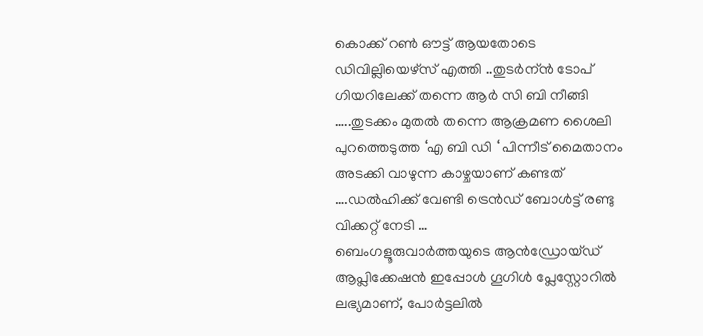കൊക്ക് റണ്‍ ഔട്ട്‌ ആയതോടെ ഡിവില്ലിയെഴ്സ് എത്തി ..തുടര്‍ന്ന്‍ ടോപ്‌ ഗിയറിലേക്ക് തന്നെ ആര്‍ സി ബി നീങ്ങി …..തുടക്കം മുതല്‍ തന്നെ ആക്രമണ ശൈലി പുറത്തെടുത്ത ‘എ ബി ഡി ‘ പിന്നീട് മൈതാനം അടക്കി വാഴുന്ന കാഴ്ചയാണ് കണ്ടത് ….ഡല്‍ഹിക്ക് വേണ്ടി ട്രെന്‍ഡ് ബോള്‍ട്ട് രണ്ടു വിക്കറ്റ് നേടി …
ബെംഗളൂരുവാർത്തയുടെ ആൻഡ്രോയ്ഡ് ആപ്ലിക്കേഷൻ ഇപ്പോൾ ഗൂഗിൾ പ്ലേസ്റ്റോറിൽ ലഭ്യമാണ്, പോർട്ടലിൽ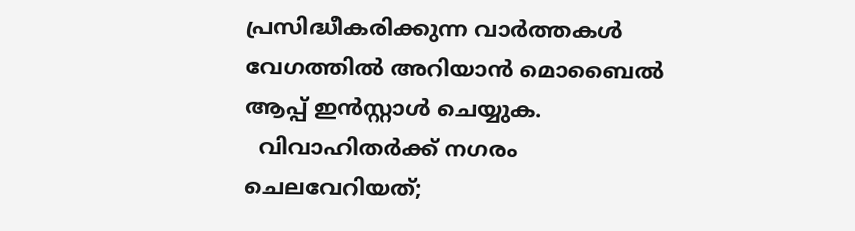പ്രസിദ്ധീകരിക്കുന്ന വാർത്തകൾ വേഗത്തിൽ അറിയാൻ മൊബൈൽ ആപ്പ് ഇൻസ്റ്റാൾ ചെയ്യുക.
  വിവാഹിതർക്ക് നഗരം ചെലവേറിയത്;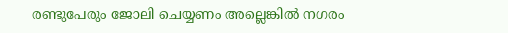രണ്ടുപേരും ജോലി ചെയ്യണം അല്ലെങ്കിൽ നഗരം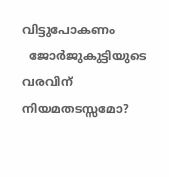വിട്ടുപോകണം
  ജോർജുകുട്ടിയുടെ വരവിന് നിയമതടസ്സമോ?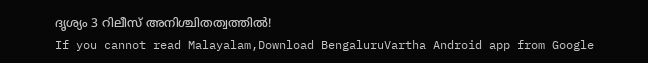ദൃശ്യം 3 റിലീസ് അനിശ്ചിതത്വത്തിൽ!
If you cannot read Malayalam,Download BengaluruVartha Android app from Google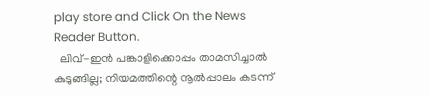play store and Click On the News Reader Button.
  ലിവ്-ഇൻ പങ്കാളിക്കൊപ്പം താമസിച്ചാൽ കുടുങ്ങില്ല; നിയമത്തിന്റെ നൂൽപ്പാലം കടന്ന്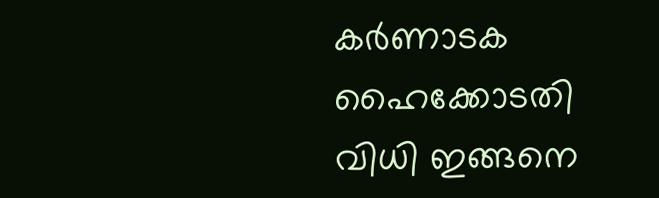കർണാടക ഹൈക്കോടതി വിധി ഇങ്ങനെ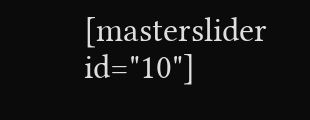[masterslider id="10"]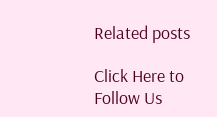Related posts

Click Here to Follow Us